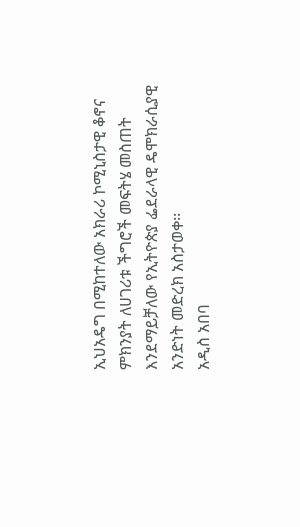ኢህአዴግ በሚከተለው አክራሪ ኮሚኒስታዊ ቆኖና ምክንያት ለሀገሪቱ ችግሮች መፍትሄ መስጠት እንደማይቻለው የኢትዮጵያ ፌደራላዊ ዴሞክራሲያዊ አንድነት መድረክ አስታወቀ፡፡
አዲስ አበባ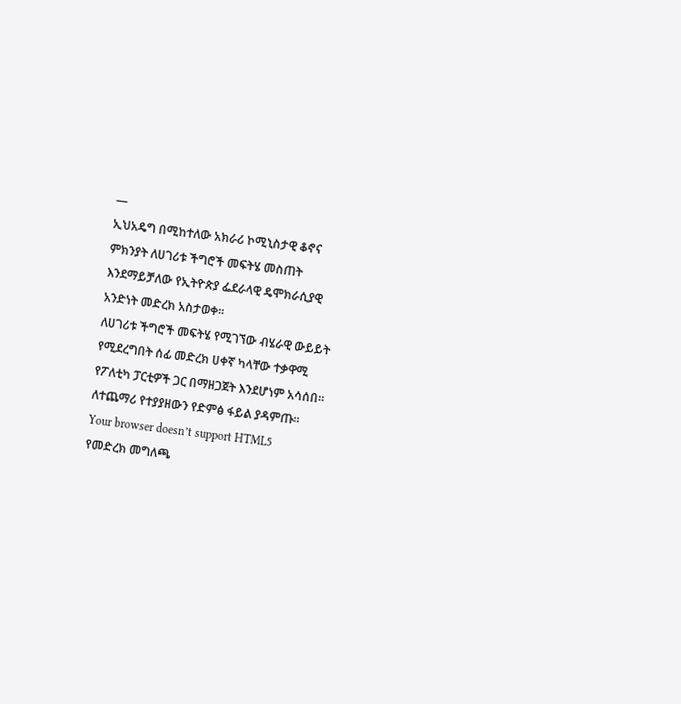—
ኢህአዴግ በሚከተለው አክራሪ ኮሚኒስታዊ ቆኖና ምክንያት ለሀገሪቱ ችግሮች መፍትሄ መስጠት እንደማይቻለው የኢትዮጵያ ፌደራላዊ ዴሞክራሲያዊ አንድነት መድረክ አስታወቀ፡፡
ለሀገሪቱ ችግሮች መፍትሄ የሚገኘው ብሄራዊ ውይይት የሚደረግበት ሰፊ መድረክ ሀቀኛ ካላቸው ተቃዋሚ የፖለቲካ ፓርቲዎች ጋር በማዘጋጀት እንደሆነም አሳሰበ፡፡
ለተጨማሪ የተያያዘውን የድምፅ ፋይል ያዳምጡ።
Your browser doesn’t support HTML5
የመድረክ መግለጫ